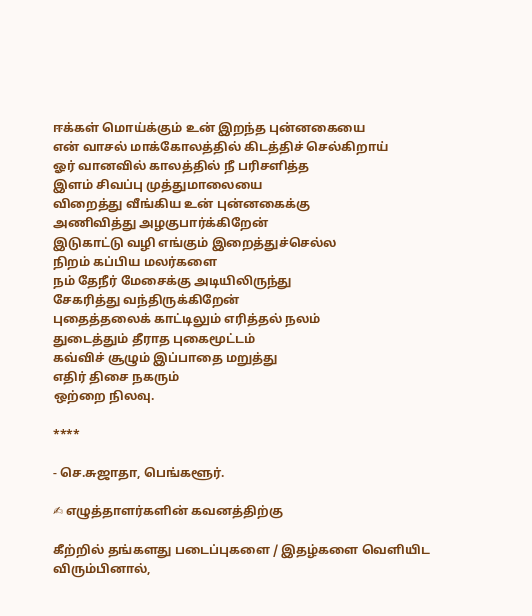ஈக்கள் மொய்க்கும் உன் இறந்த புன்னகையை
என் வாசல் மாக்கோலத்தில் கிடத்திச் செல்கிறாய்
ஓர் வானவில் காலத்தில் நீ பரிசளித்த
இளம் சிவப்பு முத்துமாலையை
விறைத்து வீங்கிய உன் புன்னகைக்கு
அணிவித்து அழகுபார்க்கிறேன்
இடுகாட்டு வழி எங்கும் இறைத்துச்செல்ல
நிறம் கப்பிய மலர்களை
நம் தேநீர் மேசைக்கு அடியிலிருந்து
சேகரித்து வந்திருக்கிறேன்
புதைத்தலைக் காட்டிலும் எரித்தல் நலம்
துடைத்தும் தீராத புகைமூட்டம்
கவ்விச் சூழும் இப்பாதை மறுத்து
எதிர் திசை நகரும்
ஒற்றை நிலவு.

****

- செ.சுஜாதா, பெங்களூர்.

✍ எழுத்தாளர்களின் கவனத்திற்கு

கீற்றில் தங்களது படைப்புகளை / இதழ்களை வெளியிட விரும்பினால்,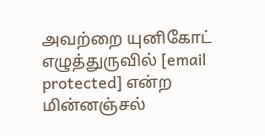அவற்றை யுனிகோட் எழுத்துருவில் [email protected] என்ற மின்னஞ்சல்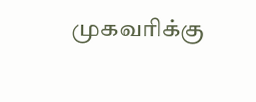முகவரிக்கு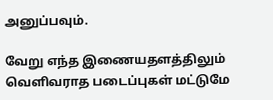அனுப்பவும்.

வேறு எந்த இணையதளத்திலும் வெளிவராத படைப்புகள் மட்டுமே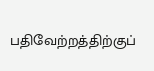பதிவேற்றத்திற்குப்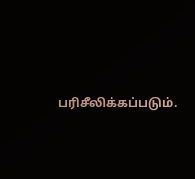பரிசீலிக்கப்படும்.